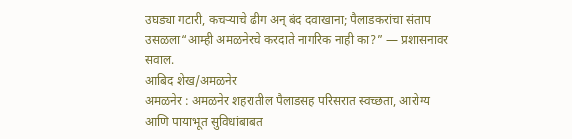उघड्या गटारी, कचऱ्याचे ढीग अन् बंद दवाखाना; पैलाडकरांचा संताप उसळला“आम्ही अमळनेरचे करदाते नागरिक नाही का?” — प्रशासनावर सवाल.
आबिद शेख/अमळनेर
अमळनेर : अमळनेर शहरातील पैलाडसह परिसरात स्वच्छता, आरोग्य आणि पायाभूत सुविधांबाबत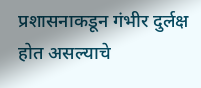प्रशासनाकडून गंभीर दुर्लक्ष होत असल्याचे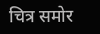चित्र समोर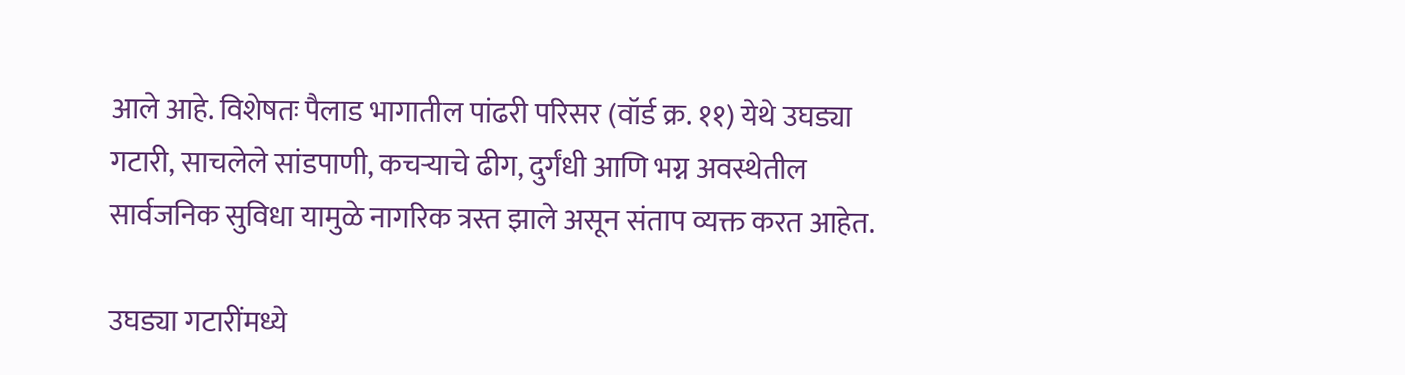आले आहे. विशेषतः पैलाड भागातील पांढरी परिसर (वॉर्ड क्र. ११) येथे उघड्या गटारी, साचलेले सांडपाणी, कचऱ्याचे ढीग, दुर्गंधी आणि भग्न अवस्थेतील सार्वजनिक सुविधा यामुळे नागरिक त्रस्त झाले असून संताप व्यक्त करत आहेत.

उघड्या गटारींमध्ये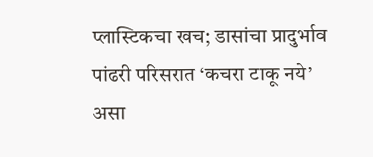प्लास्टिकचा खच; डासांचा प्रादुर्भाव
पांढरी परिसरात ‘कचरा टाकू नये’ असा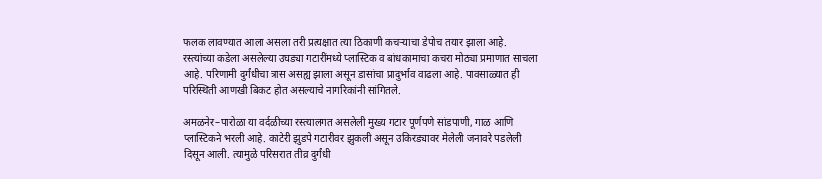फलक लावण्यात आला असला तरी प्रत्यक्षात त्या ठिकाणी कचऱ्याचा डेपोच तयार झाला आहे. रस्त्यांच्या कडेला असलेल्या उघड्या गटारींमध्ये प्लास्टिक व बांधकामाचा कचरा मोठ्या प्रमाणात साचला आहे. परिणामी दुर्गंधीचा त्रास असह्य झाला असून डासांचा प्रादुर्भाव वाढला आहे. पावसाळ्यात ही परिस्थिती आणखी बिकट होत असल्याचे नागरिकांनी सांगितले.

अमळनेर–पारोळा या वर्दळीच्या रस्त्यालगत असलेली मुख्य गटार पूर्णपणे सांडपाणी, गाळ आणि प्लास्टिकने भरली आहे. काटेरी झुडपे गटारीवर झुकली असून उकिरड्यावर मेलेली जनावरे पडलेली दिसून आली. त्यामुळे परिसरात तीव्र दुर्गंधी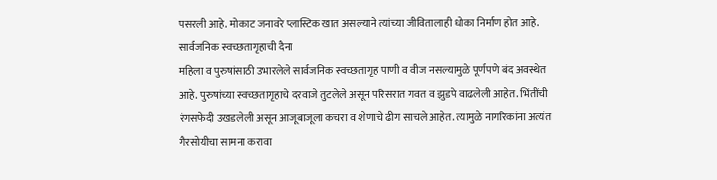पसरली आहे. मोकाट जनावरे प्लास्टिक खात असल्याने त्यांच्या जीवितालाही धोका निर्माण होत आहे.
सार्वजनिक स्वच्छतागृहाची दैना
महिला व पुरुषांसाठी उभारलेले सार्वजनिक स्वच्छतागृह पाणी व वीज नसल्यामुळे पूर्णपणे बंद अवस्थेत आहे. पुरुषांच्या स्वच्छतागृहाचे दरवाजे तुटलेले असून परिसरात गवत व झुडपे वाढलेली आहेत. भिंतींची रंगसफेदी उखडलेली असून आजूबाजूला कचरा व शेणाचे ढीग साचले आहेत. त्यामुळे नागरिकांना अत्यंत गैरसोयीचा सामना करावा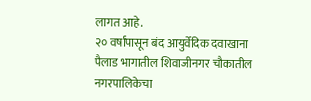लागत आहे.
२० वर्षांपासून बंद आयुर्वेदिक दवाखाना
पैलाड भागातील शिवाजीनगर चौकातील नगरपालिकेचा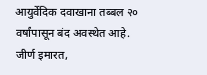आयुर्वेदिक दवाखाना तब्बल २० वर्षांपासून बंद अवस्थेत आहे. जीर्ण इमारत,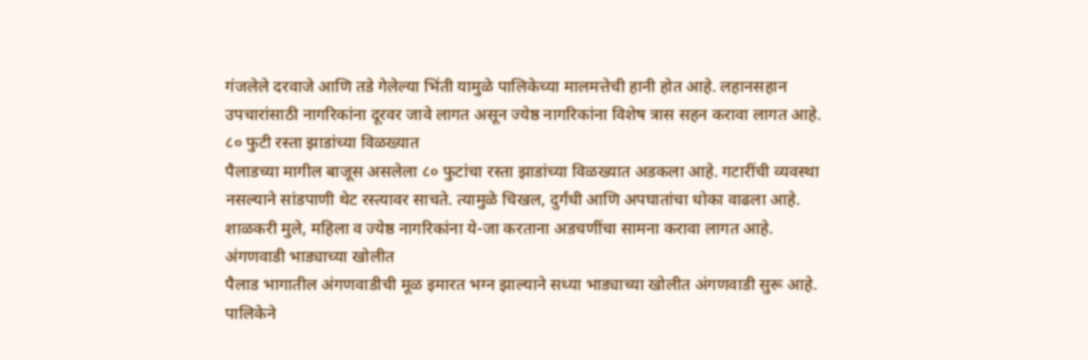गंजलेले दरवाजे आणि तडे गेलेल्या भिंती यामुळे पालिकेच्या मालमत्तेची हानी होत आहे. लहानसहान उपचारांसाठी नागरिकांना दूरवर जावे लागत असून ज्येष्ठ नागरिकांना विशेष त्रास सहन करावा लागत आहे.
८० फुटी रस्ता झाडांच्या विळख्यात
पैलाडच्या मागील बाजूस असलेला ८० फुटांचा रस्ता झाडांच्या विळख्यात अडकला आहे. गटारींची व्यवस्था नसल्याने सांडपाणी थेट रस्त्यावर साचते. त्यामुळे चिखल, दुर्गंधी आणि अपघातांचा धोका वाढला आहे. शाळकरी मुले, महिला व ज्येष्ठ नागरिकांना ये-जा करताना अडचणींचा सामना करावा लागत आहे.
अंगणवाडी भाड्याच्या खोलीत
पैलाड भागातील अंगणवाडीची मूळ इमारत भग्न झाल्याने सध्या भाड्याच्या खोलीत अंगणवाडी सुरू आहे. पालिकेने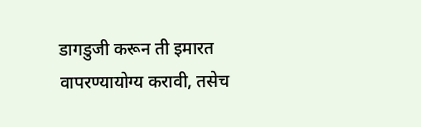डागडुजी करून ती इमारत वापरण्यायोग्य करावी, तसेच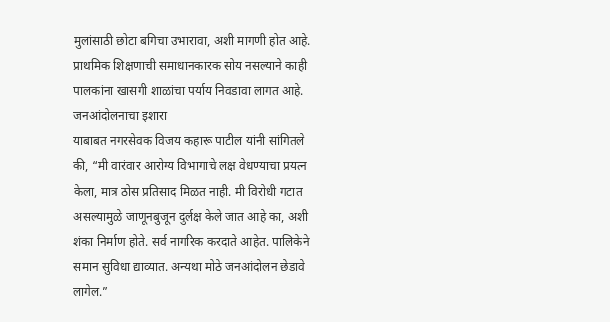मुलांसाठी छोटा बगिचा उभारावा, अशी मागणी होत आहे. प्राथमिक शिक्षणाची समाधानकारक सोय नसल्याने काही पालकांना खासगी शाळांचा पर्याय निवडावा लागत आहे.
जनआंदोलनाचा इशारा
याबाबत नगरसेवक विजय कहारू पाटील यांनी सांगितले की, “मी वारंवार आरोग्य विभागाचे लक्ष वेधण्याचा प्रयत्न केला, मात्र ठोस प्रतिसाद मिळत नाही. मी विरोधी गटात असल्यामुळे जाणूनबुजून दुर्लक्ष केले जात आहे का, अशी शंका निर्माण होते. सर्व नागरिक करदाते आहेत. पालिकेने समान सुविधा द्याव्यात. अन्यथा मोठे जनआंदोलन छेडावे लागेल.”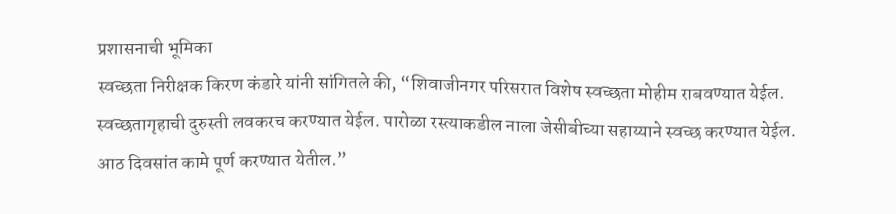प्रशासनाची भूमिका
स्वच्छता निरीक्षक किरण कंडारे यांनी सांगितले की, “शिवाजीनगर परिसरात विशेष स्वच्छता मोहीम राबवण्यात येईल. स्वच्छतागृहाची दुरुस्ती लवकरच करण्यात येईल. पारोळा रस्त्याकडील नाला जेसीबीच्या सहाय्याने स्वच्छ करण्यात येईल. आठ दिवसांत कामे पूर्ण करण्यात येतील.”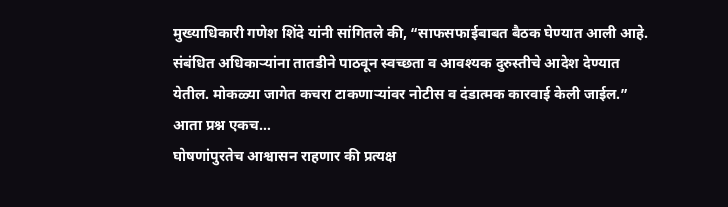मुख्याधिकारी गणेश शिंदे यांनी सांगितले की, “साफसफाईबाबत बैठक घेण्यात आली आहे. संबंधित अधिकाऱ्यांना तातडीने पाठवून स्वच्छता व आवश्यक दुरुस्तीचे आदेश देण्यात येतील. मोकळ्या जागेत कचरा टाकणाऱ्यांवर नोटीस व दंडात्मक कारवाई केली जाईल.”
आता प्रश्न एकच…
घोषणांपुरतेच आश्वासन राहणार की प्रत्यक्ष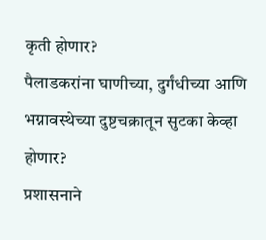कृती होणार?
पैलाडकरांना घाणीच्या, दुर्गंधीच्या आणि भग्नावस्थेच्या दुष्टचक्रातून सुटका केव्हा होणार?
प्रशासनाने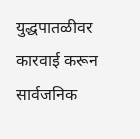युद्धपातळीवर कारवाई करून सार्वजनिक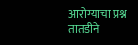आरोग्याचा प्रश्न तातडीने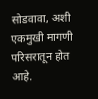सोडवावा, अशी एकमुखी मागणी परिसरातून होत आहे.